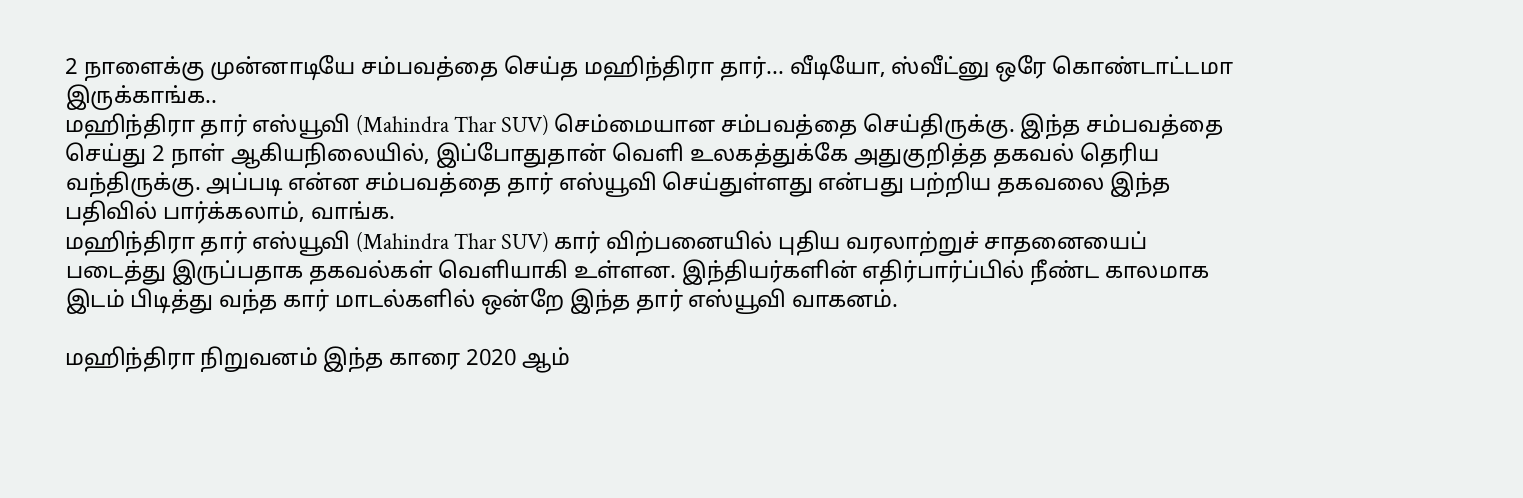2 நாளைக்கு முன்னாடியே சம்பவத்தை செய்த மஹிந்திரா தார்... வீடியோ, ஸ்வீட்னு ஒரே கொண்டாட்டமா இருக்காங்க..
மஹிந்திரா தார் எஸ்யூவி (Mahindra Thar SUV) செம்மையான சம்பவத்தை செய்திருக்கு. இந்த சம்பவத்தை செய்து 2 நாள் ஆகியநிலையில், இப்போதுதான் வெளி உலகத்துக்கே அதுகுறித்த தகவல் தெரிய வந்திருக்கு. அப்படி என்ன சம்பவத்தை தார் எஸ்யூவி செய்துள்ளது என்பது பற்றிய தகவலை இந்த பதிவில் பார்க்கலாம், வாங்க.
மஹிந்திரா தார் எஸ்யூவி (Mahindra Thar SUV) கார் விற்பனையில் புதிய வரலாற்றுச் சாதனையைப் படைத்து இருப்பதாக தகவல்கள் வெளியாகி உள்ளன. இந்தியர்களின் எதிர்பார்ப்பில் நீண்ட காலமாக இடம் பிடித்து வந்த கார் மாடல்களில் ஒன்றே இந்த தார் எஸ்யூவி வாகனம்.

மஹிந்திரா நிறுவனம் இந்த காரை 2020 ஆம்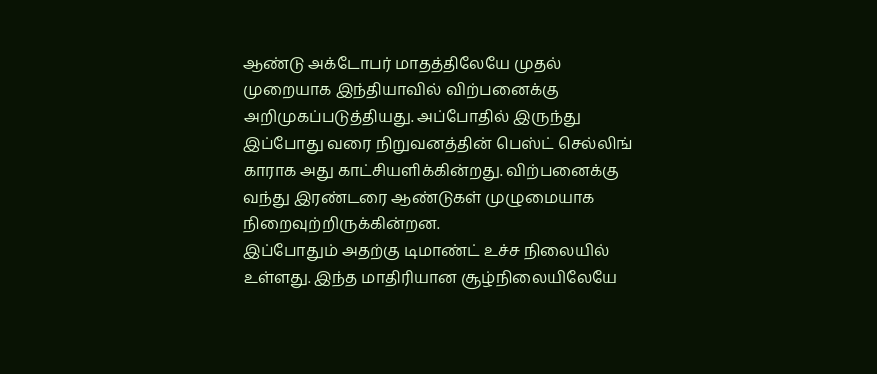ஆண்டு அக்டோபர் மாதத்திலேயே முதல் முறையாக இந்தியாவில் விற்பனைக்கு அறிமுகப்படுத்தியது. அப்போதில் இருந்து இப்போது வரை நிறுவனத்தின் பெஸ்ட் செல்லிங் காராக அது காட்சியளிக்கின்றது. விற்பனைக்கு வந்து இரண்டரை ஆண்டுகள் முழுமையாக நிறைவுற்றிருக்கின்றன.
இப்போதும் அதற்கு டிமாண்ட் உச்ச நிலையில் உள்ளது. இந்த மாதிரியான சூழ்நிலையிலேயே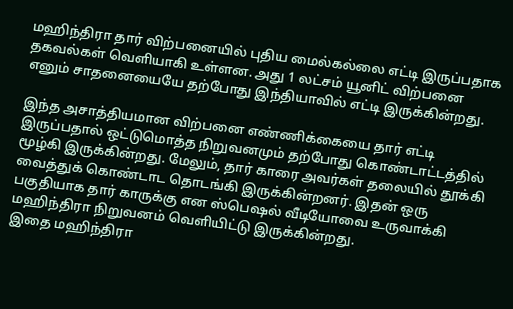மஹிந்திரா தார் விற்பனையில் புதிய மைல்கல்லை எட்டி இருப்பதாக தகவல்கள் வெளியாகி உள்ளன. அது 1 லட்சம் யூனிட் விற்பனை எனும் சாதனையையே தற்போது இந்தியாவில் எட்டி இருக்கின்றது.

இந்த அசாத்தியமான விற்பனை எண்ணிக்கையை தார் எட்டி இருப்பதால் ஒட்டுமொத்த நிறுவனமும் தற்போது கொண்டாட்டத்தில் மூழ்கி இருக்கின்றது. மேலும், தார் காரை அவர்கள் தலையில் தூக்கி வைத்துக் கொண்டாட தொடங்கி இருக்கின்றனர். இதன் ஒரு பகுதியாக தார் காருக்கு என ஸ்பெஷல் வீடியோவை உருவாக்கி மஹிந்திரா நிறுவனம் வெளியிட்டு இருக்கின்றது.
இதை மஹிந்திரா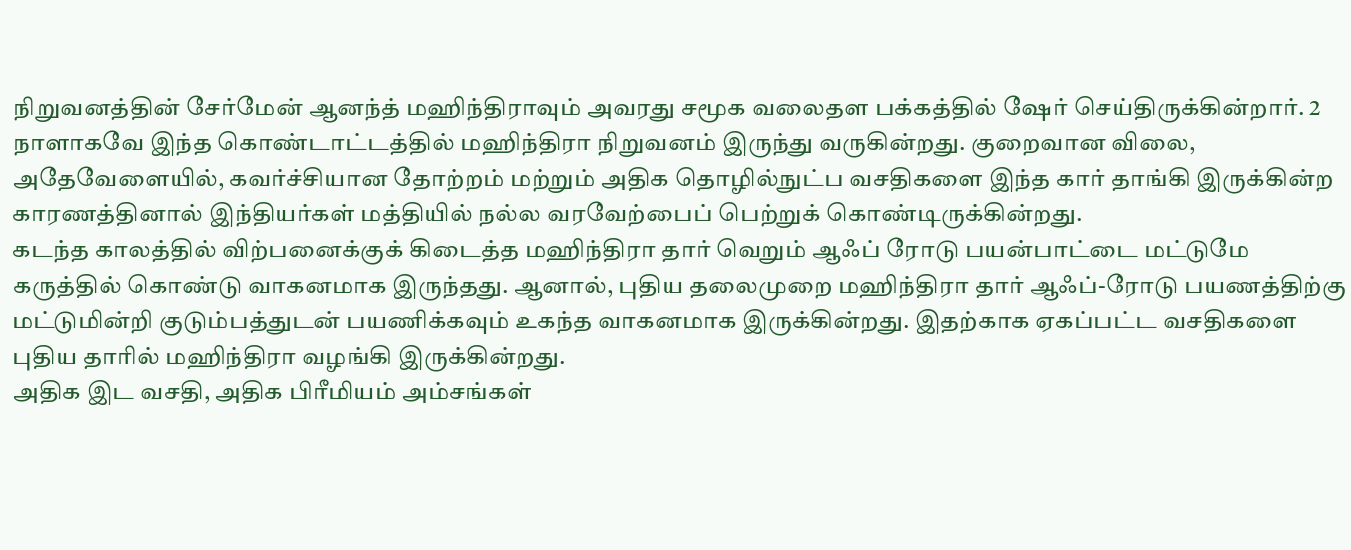நிறுவனத்தின் சேர்மேன் ஆனந்த் மஹிந்திராவும் அவரது சமூக வலைதள பக்கத்தில் ஷேர் செய்திருக்கின்றார். 2 நாளாகவே இந்த கொண்டாட்டத்தில் மஹிந்திரா நிறுவனம் இருந்து வருகின்றது. குறைவான விலை, அதேவேளையில், கவர்ச்சியான தோற்றம் மற்றும் அதிக தொழில்நுட்ப வசதிகளை இந்த கார் தாங்கி இருக்கின்ற காரணத்தினால் இந்தியர்கள் மத்தியில் நல்ல வரவேற்பைப் பெற்றுக் கொண்டிருக்கின்றது.
கடந்த காலத்தில் விற்பனைக்குக் கிடைத்த மஹிந்திரா தார் வெறும் ஆஃப் ரோடு பயன்பாட்டை மட்டுமே கருத்தில் கொண்டு வாகனமாக இருந்தது. ஆனால், புதிய தலைமுறை மஹிந்திரா தார் ஆஃப்-ரோடு பயணத்திற்கு மட்டுமின்றி குடும்பத்துடன் பயணிக்கவும் உகந்த வாகனமாக இருக்கின்றது. இதற்காக ஏகப்பட்ட வசதிகளை புதிய தாரில் மஹிந்திரா வழங்கி இருக்கின்றது.
அதிக இட வசதி, அதிக பிரீமியம் அம்சங்கள்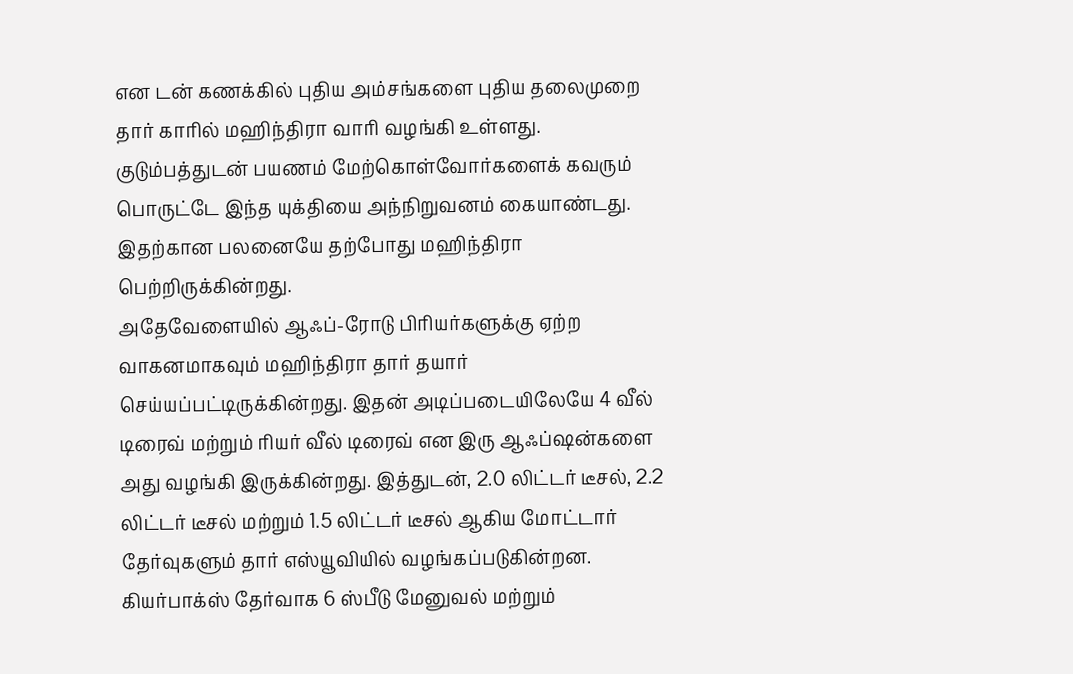என டன் கணக்கில் புதிய அம்சங்களை புதிய தலைமுறை தார் காரில் மஹிந்திரா வாரி வழங்கி உள்ளது. குடும்பத்துடன் பயணம் மேற்கொள்வோர்களைக் கவரும் பொருட்டே இந்த யுக்தியை அந்நிறுவனம் கையாண்டது. இதற்கான பலனையே தற்போது மஹிந்திரா பெற்றிருக்கின்றது.
அதேவேளையில் ஆஃப்-ரோடு பிரியர்களுக்கு ஏற்ற வாகனமாகவும் மஹிந்திரா தார் தயார் செய்யப்பட்டிருக்கின்றது. இதன் அடிப்படையிலேயே 4 வீல் டிரைவ் மற்றும் ரியர் வீல் டிரைவ் என இரு ஆஃப்ஷன்களை அது வழங்கி இருக்கின்றது. இத்துடன், 2.0 லிட்டர் டீசல், 2.2 லிட்டர் டீசல் மற்றும் 1.5 லிட்டர் டீசல் ஆகிய மோட்டார் தேர்வுகளும் தார் எஸ்யூவியில் வழங்கப்படுகின்றன.
கியர்பாக்ஸ் தேர்வாக 6 ஸ்பீடு மேனுவல் மற்றும்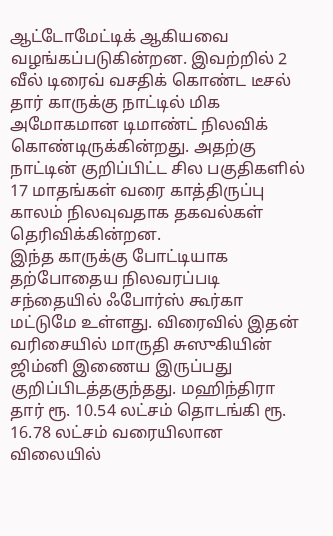ஆட்டோமேட்டிக் ஆகியவை வழங்கப்படுகின்றன. இவற்றில் 2 வீல் டிரைவ் வசதிக் கொண்ட டீசல் தார் காருக்கு நாட்டில் மிக அமோகமான டிமாண்ட் நிலவிக் கொண்டிருக்கின்றது. அதற்கு நாட்டின் குறிப்பிட்ட சில பகுதிகளில் 17 மாதங்கள் வரை காத்திருப்பு காலம் நிலவுவதாக தகவல்கள் தெரிவிக்கின்றன.
இந்த காருக்கு போட்டியாக தற்போதைய நிலவரப்படி சந்தையில் ஃபோர்ஸ் கூர்கா மட்டுமே உள்ளது. விரைவில் இதன் வரிசையில் மாருதி சுஸுகியின் ஜிம்னி இணைய இருப்பது குறிப்பிடத்தகுந்தது. மஹிந்திரா தார் ரூ. 10.54 லட்சம் தொடங்கி ரூ. 16.78 லட்சம் வரையிலான விலையில்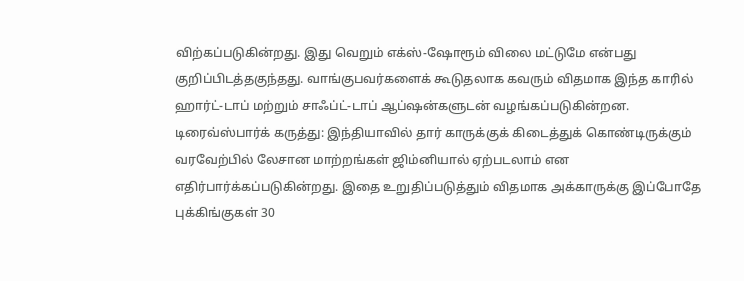விற்கப்படுகின்றது. இது வெறும் எக்ஸ்-ஷோரூம் விலை மட்டுமே என்பது குறிப்பிடத்தகுந்தது. வாங்குபவர்களைக் கூடுதலாக கவரும் விதமாக இந்த காரில் ஹார்ட்-டாப் மற்றும் சாஃப்ட்-டாப் ஆப்ஷன்களுடன் வழங்கப்படுகின்றன.
டிரைவ்ஸ்பார்க் கருத்து: இந்தியாவில் தார் காருக்குக் கிடைத்துக் கொண்டிருக்கும் வரவேற்பில் லேசான மாற்றங்கள் ஜிம்னியால் ஏற்படலாம் என எதிர்பார்க்கப்படுகின்றது. இதை உறுதிப்படுத்தும் விதமாக அக்காருக்கு இப்போதே புக்கிங்குகள் 30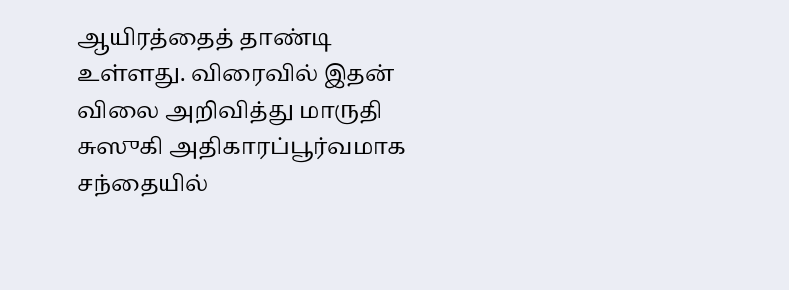ஆயிரத்தைத் தாண்டி உள்ளது. விரைவில் இதன் விலை அறிவித்து மாருதி சுஸுகி அதிகாரப்பூர்வமாக சந்தையில்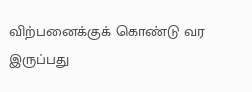விற்பனைக்குக் கொண்டு வர இருப்பது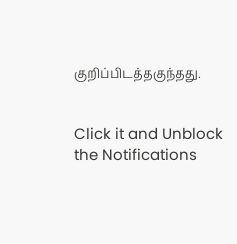குறிப்பிடத்தகுந்தது.


Click it and Unblock the Notifications